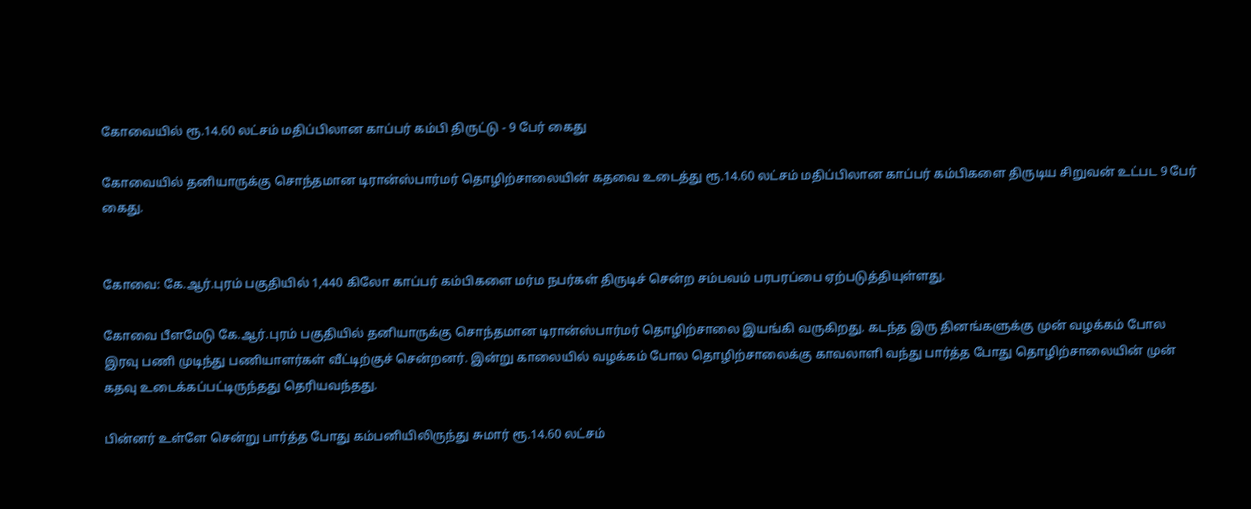கோவையில் ரூ.14.60 லட்சம் மதிப்பிலான காப்பர் கம்பி திருட்டு - 9 பேர் கைது

கோவையில் தனியாருக்கு சொந்தமான டிரான்ஸ்பார்மர் தொழிற்சாலையின் கதவை உடைத்து ரூ.14.60 லட்சம் மதிப்பிலான காப்பர் கம்பிகளை திருடிய சிறுவன் உட்பட 9 பேர் கைது.


கோவை: கே.ஆர்.புரம் பகுதியில் 1,440 கிலோ காப்பர் கம்பிகளை மர்ம நபர்கள் திருடிச் சென்ற சம்பவம் பரபரப்பை ஏற்படுத்தியுள்ளது.

கோவை பீளமேடு கே.ஆர்.புரம் பகுதியில் தனியாருக்கு சொந்தமான டிரான்ஸ்பார்மர் தொழிற்சாலை இயங்கி வருகிறது. கடந்த இரு தினங்களுக்கு முன் வழக்கம் போல இரவு பணி முடிந்து பணியாளர்கள் வீட்டிற்குச் சென்றனர். இன்று காலையில் வழக்கம் போல தொழிற்சாலைக்கு காவலாளி வந்து பார்த்த போது தொழிற்சாலையின் முன் கதவு உடைக்கப்பட்டிருந்தது தெரியவந்தது.

பின்னர் உள்ளே சென்று பார்த்த போது கம்பனியிலிருந்து சுமார் ரூ.14.60 லட்சம்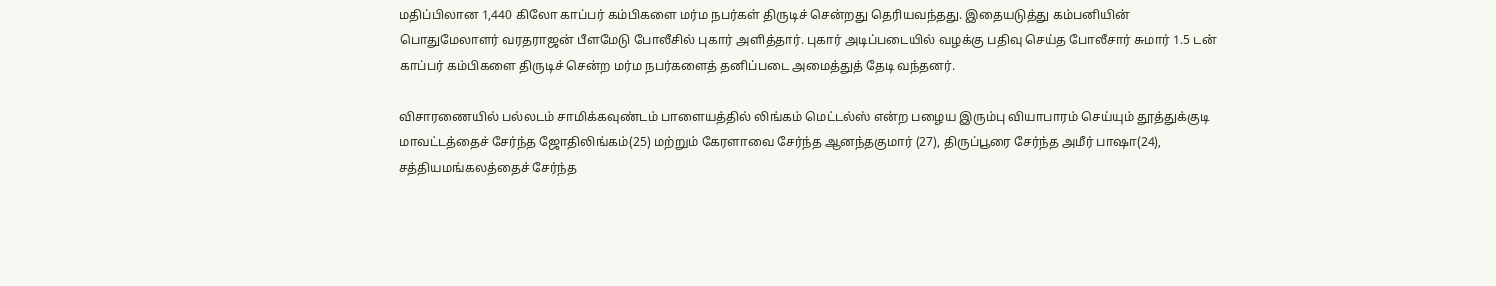மதிப்பிலான 1,440 கிலோ காப்பர் கம்பிகளை மர்ம நபர்கள் திருடிச் சென்றது தெரியவந்தது. இதையடுத்து கம்பனியின் பொதுமேலாளர் வரதராஜன் பீளமேடு போலீசில் புகார் அளித்தார். புகார் அடிப்படையில் வழக்கு பதிவு செய்த போலீசார் சுமார் 1.5 டன் காப்பர் கம்பிகளை திருடிச் சென்ற மர்ம நபர்களைத் தனிப்படை அமைத்துத் தேடி வந்தனர்.

விசாரணையில் பல்லடம் சாமிக்கவுண்டம் பாளையத்தில் லிங்கம் மெட்டல்ஸ் என்ற பழைய இரும்பு வியாபாரம் செய்யும் தூத்துக்குடி மாவட்டத்தைச் சேர்ந்த ஜோதிலிங்கம்(25) மற்றும் கேரளாவை சேர்ந்த ஆனந்தகுமார் (27), திருப்பூரை சேர்ந்த அமீர் பாஷா(24), சத்தியமங்கலத்தைச் சேர்ந்த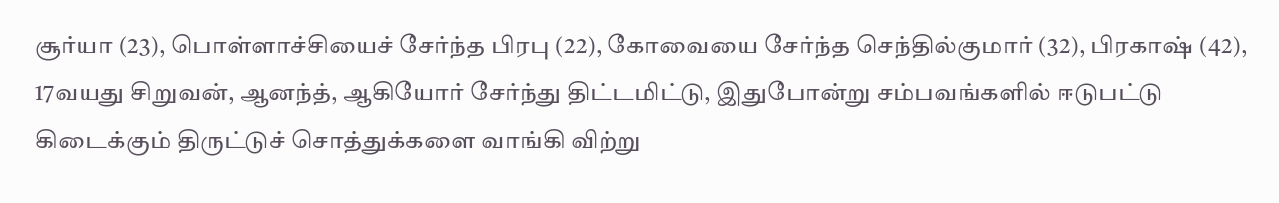சூர்யா (23), பொள்ளாச்சியைச் சேர்ந்த பிரபு (22), கோவையை சேர்ந்த செந்தில்குமார் (32), பிரகாஷ் (42), 17வயது சிறுவன், ஆனந்த், ஆகியோர் சேர்ந்து திட்டமிட்டு, இதுபோன்று சம்பவங்களில் ஈடுபட்டு கிடைக்கும் திருட்டுச் சொத்துக்களை வாங்கி விற்று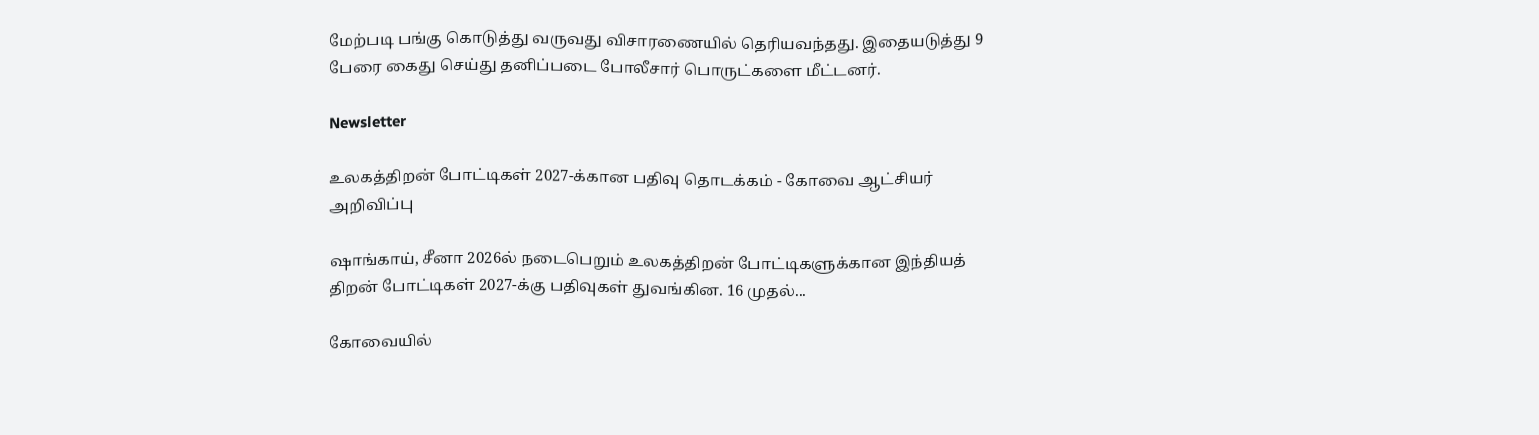மேற்படி பங்கு கொடுத்து வருவது விசாரணையில் தெரியவந்தது. இதையடுத்து 9 பேரை கைது செய்து தனிப்படை போலீசார் பொருட்களை மீட்டனர்.

Newsletter

உலகத்திறன் போட்டிகள் 2027-க்கான பதிவு தொடக்கம் - கோவை ஆட்சியர் அறிவிப்பு

ஷாங்காய், சீனா 2026ல் நடைபெறும் உலகத்திறன் போட்டிகளுக்கான இந்தியத் திறன் போட்டிகள் 2027-க்கு பதிவுகள் துவங்கின. 16 முதல்...

கோவையில்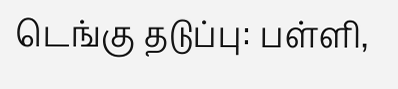டெங்கு தடுப்பு: பள்ளி,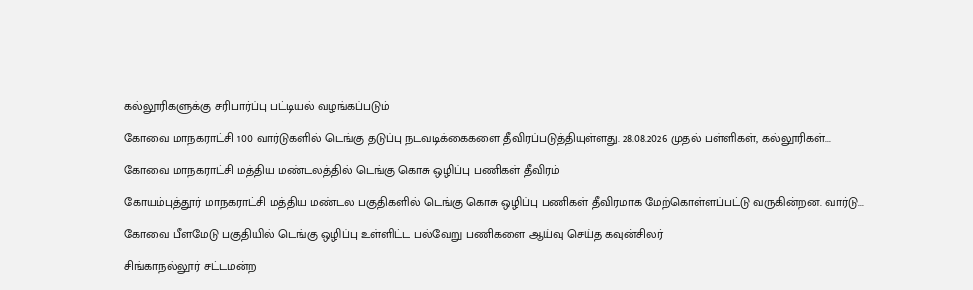கல்லூரிகளுக்கு சரிபார்ப்பு பட்டியல் வழங்கப்படும்

கோவை மாநகராட்சி 100 வார்டுகளில் டெங்கு தடுப்பு நடவடிக்கைகளை தீவிரப்படுத்தியுள்ளது. 28.08.2026 முதல் பள்ளிகள், கல்லூரிகள்...

கோவை மாநகராட்சி மத்திய மண்டலத்தில் டெங்கு கொசு ஒழிப்பு பணிகள் தீவிரம்

கோயம்புத்தூர் மாநகராட்சி மத்திய மண்டல பகுதிகளில் டெங்கு கொசு ஒழிப்பு பணிகள் தீவிரமாக மேற்கொள்ளப்பட்டு வருகின்றன. வார்டு...

கோவை பீளமேடு பகுதியில் டெங்கு ஒழிப்பு உள்ளிட்ட பல்வேறு பணிகளை ஆய்வு செய்த கவுன்சிலர்

சிங்காநல்லூர் சட்டமன்ற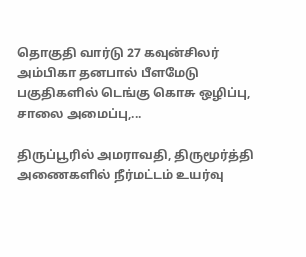தொகுதி வார்டு 27 கவுன்சிலர் அம்பிகா தனபால் பீளமேடு பகுதிகளில் டெங்கு கொசு ஒழிப்பு, சாலை அமைப்பு,...

திருப்பூரில் அமராவதி, திருமூர்த்தி அணைகளில் நீர்மட்டம் உயர்வு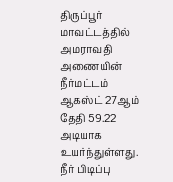திருப்பூர் மாவட்டத்தில் அமராவதி அணையின் நீர்மட்டம் ஆகஸ்ட் 27ஆம் தேதி 59.22 அடியாக உயர்ந்துள்ளது. நீர் பிடிப்பு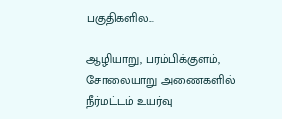பகுதிகளில...

ஆழியாறு, பரம்பிக்குளம், சோலையாறு அணைகளில் நீர்மட்டம் உயர்வு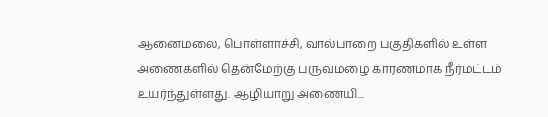ஆனைமலை, பொள்ளாச்சி, வால்பாறை பகுதிகளில் உள்ள அணைகளில் தென்மேற்கு பருவமழை காரணமாக நீர்மட்டம் உயர்ந்துள்ளது. ஆழியாறு அணையி...